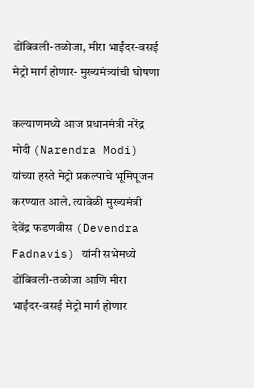डोंबिवली-तळोजा, मीरा भाईंदर-वसई मेट्रो मार्ग होणार- मुख्यमंत्र्यांची घोषणा

कल्याणमध्ये आज प्रधानमंत्री नरेंद्र मोदी (Narendra Modi) यांच्या हस्ते मेट्रो प्रकल्पाचे भूमिपूजन करण्यात आले. त्यावेळी मुख्यमंत्री देवेंद्र फडणवीस (Devendra Fadnavis) यांनी सभेमध्ये डोंबिवली-तळोजा आणि मीरा भाईंदर-वसई मेट्रो मार्ग होणार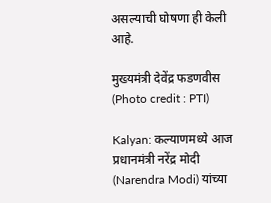असल्याची घोषणा ही केली आहे.

मुख्यमंत्री देवेंद्र फडणवीस (Photo credit : PTI)

Kalyan: कल्याणमध्ये आज प्रधानमंत्री नरेंद्र मोदी (Narendra Modi) यांच्या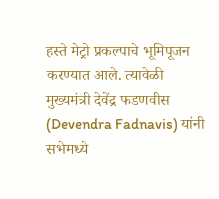हस्ते मेट्रो प्रकल्पाचे भूमिपूजन करण्यात आले. त्यावेळी मुख्यमंत्री देवेंद्र फडणवीस (Devendra Fadnavis) यांनी सभेमध्ये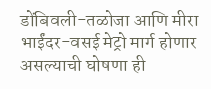डोंबिवली-तळोजा आणि मीरा भाईंदर-वसई मेट्रो मार्ग होणार असल्याची घोषणा ही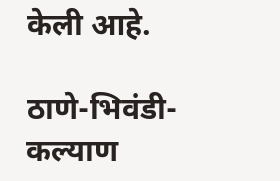केली आहे.

ठाणे-भिवंडी- कल्याण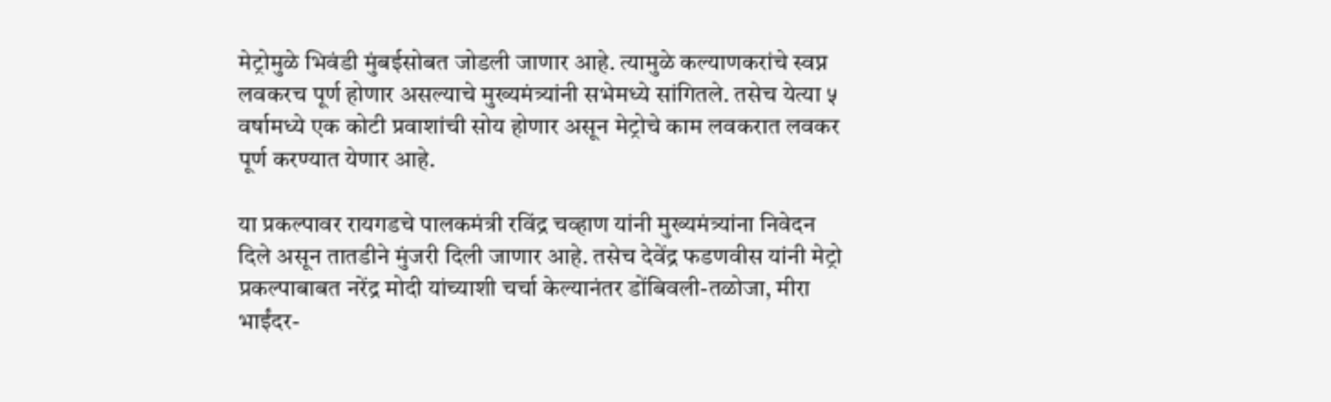मेट्रोमुळे भिवंडी मुंबईसोबत जोडली जाणार आहे. त्यामुळे कल्याणकरांचे स्वप्न लवकरच पूर्ण होणार असल्याचे मुख्यमंत्र्यांनी सभेमध्ये सांगितले. तसेच येत्या ५ वर्षामध्ये एक कोटी प्रवाशांची सोय होणार असून मेट्रोचे काम लवकरात लवकर पूर्ण करण्यात येणार आहे.

या प्रकल्पावर रायगडचे पालकमंत्री रविंद्र चव्हाण यांनी मुख्यमंत्र्यांना निवेदन दिले असून तातडीने मुंजरी दिली जाणार आहे. तसेच देवेंद्र फडणवीस यांनी मेट्रो प्रकल्पाबाबत नरेंद्र मोदी यांच्याशी चर्चा केल्यानंतर डोंबिवली-तळोजा, मीरा भाईंदर-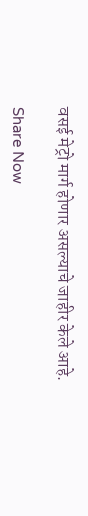वसई मेट्रो मार्ग होणार असल्याचे जाहीर केले आहे.

Share Now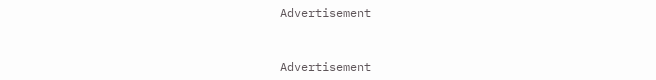Advertisement


Advertisement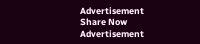Advertisement
Share Now
Advertisement